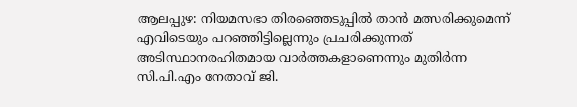ആലപ്പുഴ: നിയമസഭാ തിരഞ്ഞെടുപ്പിൽ താൻ മത്സരിക്കുമെന്ന് എവിടെയും പറഞ്ഞിട്ടില്ലെന്നും പ്രചരിക്കുന്നത് അടിസ്ഥാനരഹിതമായ വാർത്തകളാണെന്നും മുതിർന്ന സി.പി.എം നേതാവ് ജി.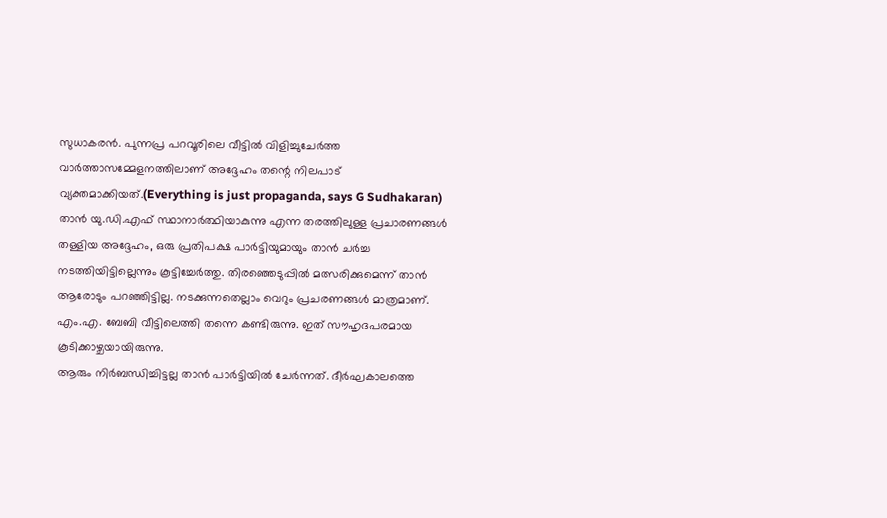സുധാകരൻ. പുന്നപ്ര പറവൂരിലെ വീട്ടിൽ വിളിച്ചുചേർത്ത വാർത്താസമ്മേളനത്തിലാണ് അദ്ദേഹം തന്റെ നിലപാട് വ്യക്തമാക്കിയത്.(Everything is just propaganda, says G Sudhakaran)
താൻ യു.ഡി.എഫ് സ്ഥാനാർത്ഥിയാകുന്നു എന്ന തരത്തിലുള്ള പ്രചാരണങ്ങൾ തള്ളിയ അദ്ദേഹം, ഒരു പ്രതിപക്ഷ പാർട്ടിയുമായും താൻ ചർച്ച നടത്തിയിട്ടില്ലെന്നും കൂട്ടിച്ചേർത്തു. തിരഞ്ഞെടുപ്പിൽ മത്സരിക്കുമെന്ന് താൻ ആരോടും പറഞ്ഞിട്ടില്ല. നടക്കുന്നതെല്ലാം വെറും പ്രചരണങ്ങൾ മാത്രമാണ്. എം.എ. ബേബി വീട്ടിലെത്തി തന്നെ കണ്ടിരുന്നു. ഇത് സൗഹൃദപരമായ കൂടിക്കാഴ്ചയായിരുന്നു.
ആരും നിർബന്ധിച്ചിട്ടല്ല താൻ പാർട്ടിയിൽ ചേർന്നത്. ദീർഘകാലത്തെ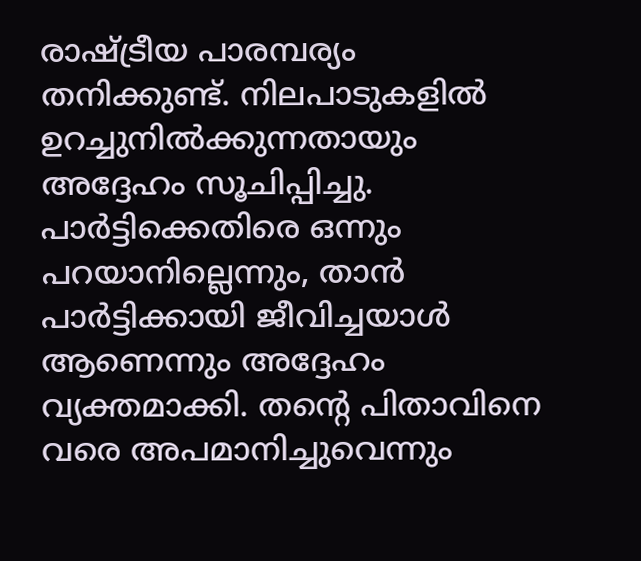രാഷ്ട്രീയ പാരമ്പര്യം തനിക്കുണ്ട്. നിലപാടുകളിൽ ഉറച്ചുനിൽക്കുന്നതായും അദ്ദേഹം സൂചിപ്പിച്ചു. പാർട്ടിക്കെതിരെ ഒന്നും പറയാനില്ലെന്നും, താൻ പാർട്ടിക്കായി ജീവിച്ചയാൾ ആണെന്നും അദ്ദേഹം വ്യക്തമാക്കി. തൻ്റെ പിതാവിനെ വരെ അപമാനിച്ചുവെന്നും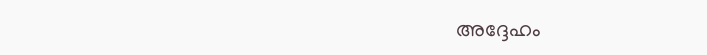അദ്ദേഹം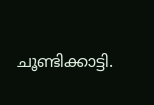ചൂണ്ടിക്കാട്ടി.